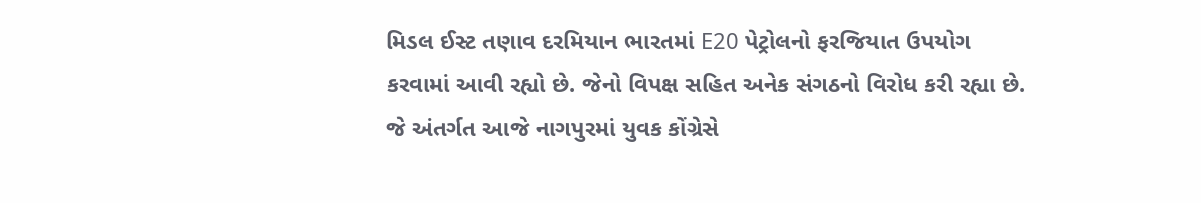મિડલ ઈસ્ટ તણાવ દરમિયાન ભારતમાં E20 પેટ્રોલનો ફરજિયાત ઉપયોગ કરવામાં આવી રહ્યો છે. જેનો વિપક્ષ સહિત અનેક સંગઠનો વિરોધ કરી રહ્યા છે. જે અંતર્ગત આજે નાગપુરમાં યુવક કોંગ્રેસે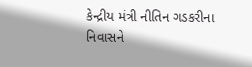કેન્દ્રીય મંત્રી નીતિન ગડકરીના નિવાસને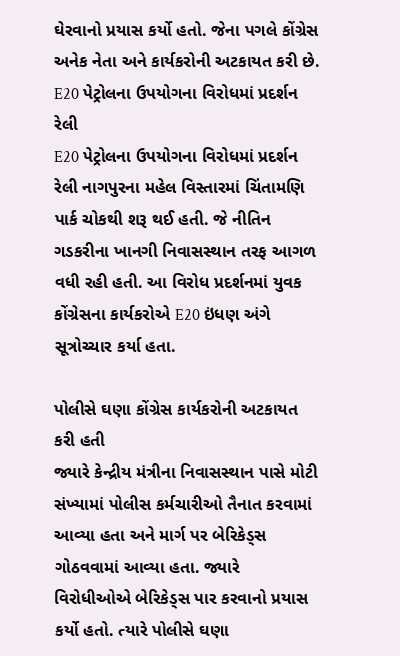ઘેરવાનો પ્રયાસ કર્યો હતો. જેના પગલે કોંગ્રેસ અનેક નેતા અને કાર્યકરોની અટકાયત કરી છે.
E20 પેટ્રોલના ઉપયોગના વિરોધમાં પ્રદર્શન રેલી
E20 પેટ્રોલના ઉપયોગના વિરોધમાં પ્રદર્શન રેલી નાગપુરના મહેલ વિસ્તારમાં ચિંતામણિ પાર્ક ચોકથી શરૂ થઈ હતી. જે નીતિન ગડકરીના ખાનગી નિવાસસ્થાન તરફ આગળ વધી રહી હતી. આ વિરોધ પ્રદર્શનમાં યુવક કોંગ્રેસના કાર્યકરોએ E20 ઇંધણ અંગે સૂત્રોચ્ચાર કર્યા હતા.

પોલીસે ઘણા કોંગ્રેસ કાર્યકરોની અટકાયત કરી હતી
જ્યારે કેન્દ્રીય મંત્રીના નિવાસસ્થાન પાસે મોટી સંખ્યામાં પોલીસ કર્મચારીઓ તૈનાત કરવામાં આવ્યા હતા અને માર્ગ પર બેરિકેડ્સ ગોઠવવામાં આવ્યા હતા. જ્યારે વિરોધીઓએ બેરિકેડ્સ પાર કરવાનો પ્રયાસ કર્યો હતો. ત્યારે પોલીસે ઘણા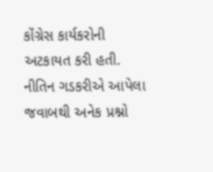કોંગ્રેસ કાર્યકરોની અટકાયત કરી હતી.
નીતિન ગડકરીએ આપેલા જવાબથી અનેક પ્રશ્નો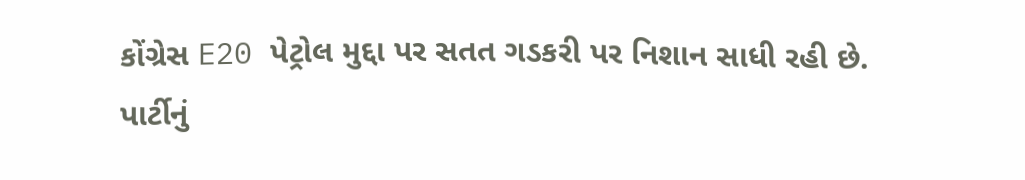કોંગ્રેસ E20 પેટ્રોલ મુદ્દા પર સતત ગડકરી પર નિશાન સાધી રહી છે. પાર્ટીનું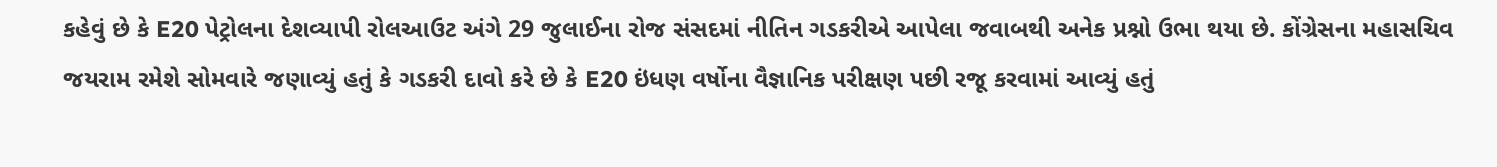કહેવું છે કે E20 પેટ્રોલના દેશવ્યાપી રોલઆઉટ અંગે 29 જુલાઈના રોજ સંસદમાં નીતિન ગડકરીએ આપેલા જવાબથી અનેક પ્રશ્નો ઉભા થયા છે. કોંગ્રેસના મહાસચિવ જયરામ રમેશે સોમવારે જણાવ્યું હતું કે ગડકરી દાવો કરે છે કે E20 ઇંધણ વર્ષોના વૈજ્ઞાનિક પરીક્ષણ પછી રજૂ કરવામાં આવ્યું હતું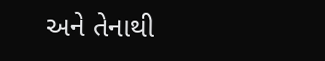અને તેનાથી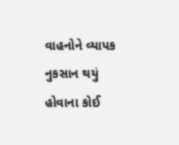વાહનોને વ્યાપક નુકસાન થયું હોવાના કોઈ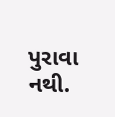પુરાવા નથી.